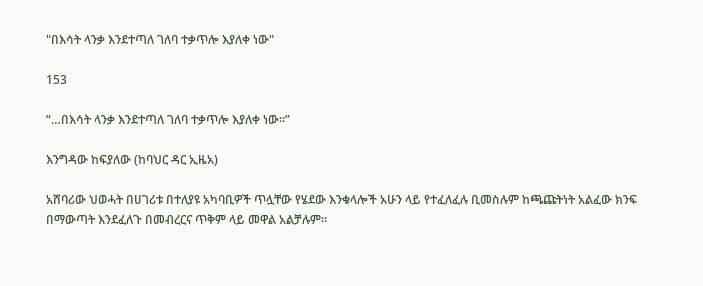"በእሳት ላንቃ እንደተጣለ ገለባ ተቃጥሎ እያለቀ ነው"

153

“…በእሳት ላንቃ እንደተጣለ ገለባ ተቃጥሎ እያለቀ ነው።”

እንግዳው ከፍያለው (ከባህር ዳር ኢዜአ)

አሸባሪው ህወሓት በሀገሪቱ በተለያዩ አካባቢዎች ጥሏቸው የሄደው እንቁላሎች አሁን ላይ የተፈለፈሉ ቢመስሉም ከጫጩትነት አልፈው ክንፍ በማውጣት እንደፈለጉ በመብረርና ጥቅም ላይ መዋል አልቻሉም።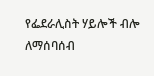የፌደራሊስት ሃይሎች ብሎ ለማሰባሰብ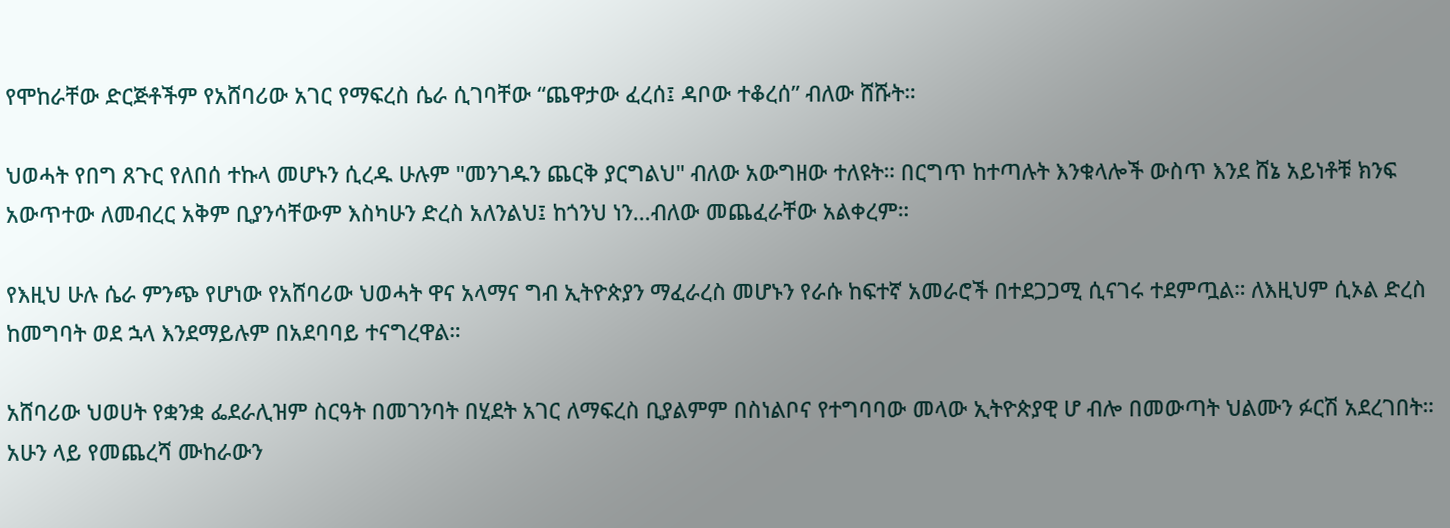የሞከራቸው ድርጅቶችም የአሸባሪው አገር የማፍረስ ሴራ ሲገባቸው “ጨዋታው ፈረሰ፤ ዳቦው ተቆረሰ” ብለው ሸሹት።

ህወሓት የበግ ጸጉር የለበሰ ተኩላ መሆኑን ሲረዱ ሁሉም "መንገዱን ጨርቅ ያርግልህ" ብለው አውግዘው ተለዩት። በርግጥ ከተጣሉት እንቁላሎች ውስጥ እንደ ሸኔ አይነቶቹ ክንፍ አውጥተው ለመብረር አቅም ቢያንሳቸውም እስካሁን ድረስ አለንልህ፤ ከጎንህ ነን…ብለው መጨፈራቸው አልቀረም።

የእዚህ ሁሉ ሴራ ምንጭ የሆነው የአሸባሪው ህወሓት ዋና አላማና ግብ ኢትዮጵያን ማፈራረስ መሆኑን የራሱ ከፍተኛ አመራሮች በተደጋጋሚ ሲናገሩ ተደምጧል። ለእዚህም ሲኦል ድረስ ከመግባት ወደ ኋላ እንደማይሉም በአደባባይ ተናግረዋል።

አሸባሪው ህወሀት የቋንቋ ፌደራሊዝም ስርዓት በመገንባት በሂደት አገር ለማፍረስ ቢያልምም በስነልቦና የተግባባው መላው ኢትዮጵያዊ ሆ ብሎ በመውጣት ህልሙን ፉርሽ አደረገበት። አሁን ላይ የመጨረሻ ሙከራውን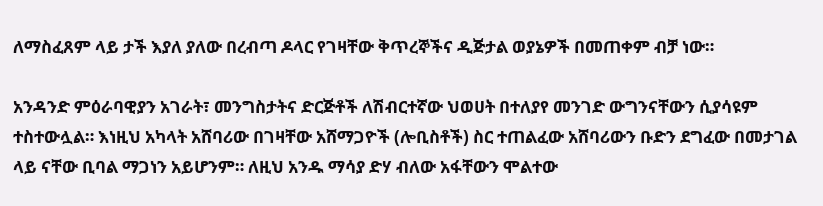ለማስፈጸም ላይ ታች እያለ ያለው በረብጣ ዶላር የገዛቸው ቅጥረኞችና ዲጅታል ወያኔዎች በመጠቀም ብቻ ነው።

አንዳንድ ምዕራባዊያን አገራት፣ መንግስታትና ድርጅቶች ለሽብርተኛው ህወሀት በተለያየ መንገድ ውግንናቸውን ሲያሳዩም ተስተውሏል። እነዚህ አካላት አሸባሪው በገዛቸው አሸማጋዮች (ሎቢስቶች) ስር ተጠልፈው አሸባሪውን ቡድን ደግፈው በመታገል ላይ ናቸው ቢባል ማጋነን አይሆንም። ለዚህ አንዱ ማሳያ ድሃ ብለው አፋቸውን ሞልተው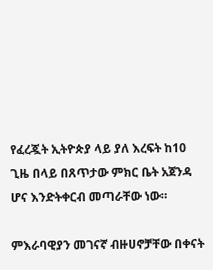የፈረጇት ኢትዮጵያ ላይ ያለ እረፍት ከ10 ጊዜ በላይ በጸጥታው ምክር ቤት አጀንዳ ሆና እንድትቀርብ መጣራቸው ነው።

ምእራባዊያን መገናኛ ብዙሀኖቻቸው በቀናት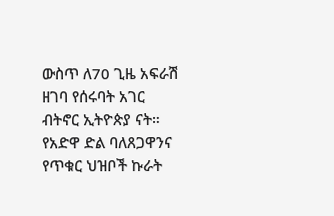ውስጥ ለ70 ጊዜ አፍራሽ ዘገባ የሰሩባት አገር ብትኖር ኢትዮጵያ ናት። የአድዋ ድል ባለጸጋዋንና የጥቁር ህዝቦች ኩራት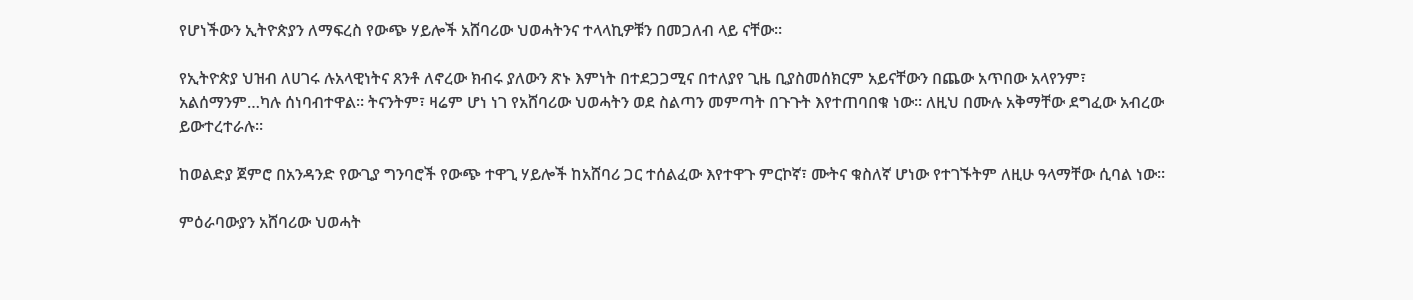የሆነችውን ኢትዮጵያን ለማፍረስ የውጭ ሃይሎች አሸባሪው ህወሓትንና ተላላኪዎቹን በመጋለብ ላይ ናቸው።

የኢትዮጵያ ህዝብ ለሀገሩ ሉአላዊነትና ጸንቶ ለኖረው ክብሩ ያለውን ጽኑ እምነት በተደጋጋሚና በተለያየ ጊዜ ቢያስመሰክርም አይናቸውን በጨው አጥበው አላየንም፣ አልሰማንም…ካሉ ሰነባብተዋል። ትናንትም፣ ዛሬም ሆነ ነገ የአሸባሪው ህወሓትን ወደ ስልጣን መምጣት በጉጉት እየተጠባበቁ ነው። ለዚህ በሙሉ አቅማቸው ደግፈው አብረው ይውተረተራሉ።

ከወልድያ ጀምሮ በአንዳንድ የውጊያ ግንባሮች የውጭ ተዋጊ ሃይሎች ከአሸባሪ ጋር ተሰልፈው እየተዋጉ ምርኮኛ፣ ሙትና ቁስለኛ ሆነው የተገኙትም ለዚሁ ዓላማቸው ሲባል ነው።

ምዕራባውያን አሸባሪው ህወሓት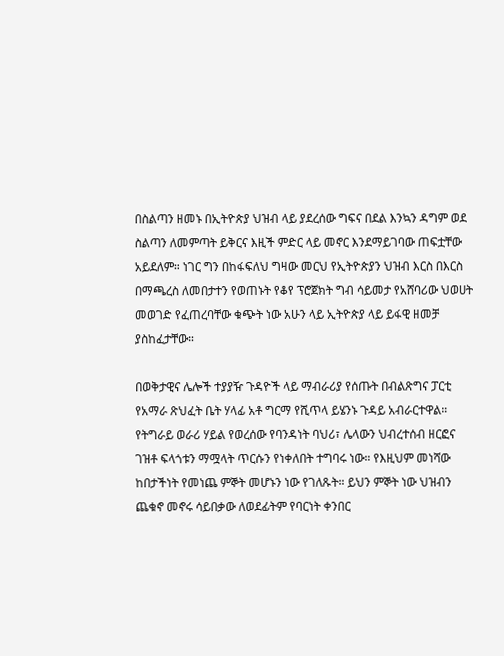በስልጣን ዘመኑ በኢትዮጵያ ህዝብ ላይ ያደረሰው ግፍና በደል እንኳን ዳግም ወደ ስልጣን ለመምጣት ይቅርና እዚች ምድር ላይ መኖር እንደማይገባው ጠፍቷቸው አይደለም። ነገር ግን በከፋፍለህ ግዛው መርህ የኢትዮጵያን ህዝብ እርስ በእርስ በማጫረስ ለመበታተን የወጠኑት የቆየ ፕሮጀክት ግብ ሳይመታ የአሸባሪው ህወሀት መወገድ የፈጠረባቸው ቁጭት ነው አሁን ላይ ኢትዮጵያ ላይ ይፋዊ ዘመቻ ያስከፈታቸው።

በወቅታዊና ሌሎች ተያያዥ ጉዳዮች ላይ ማብራሪያ የሰጡት በብልጽግና ፓርቲ የአማራ ጽህፈት ቤት ሃላፊ አቶ ግርማ የሺጥላ ይሄንኑ ጉዳይ አብራርተዋል። የትግራይ ወራሪ ሃይል የወረሰው የባንዳነት ባህሪ፣ ሌላውን ህብረተሰብ ዘርፎና ገዝቶ ፍላጎቱን ማሟላት ጥርሱን የነቀለበት ተግባሩ ነው። የእዚህም መነሻው ከበታችነት የመነጨ ምኞት መሆኑን ነው የገለጹት። ይህን ምኞት ነው ህዝብን ጨቁኖ መኖሩ ሳይበቃው ለወደፊትም የባርነት ቀንበር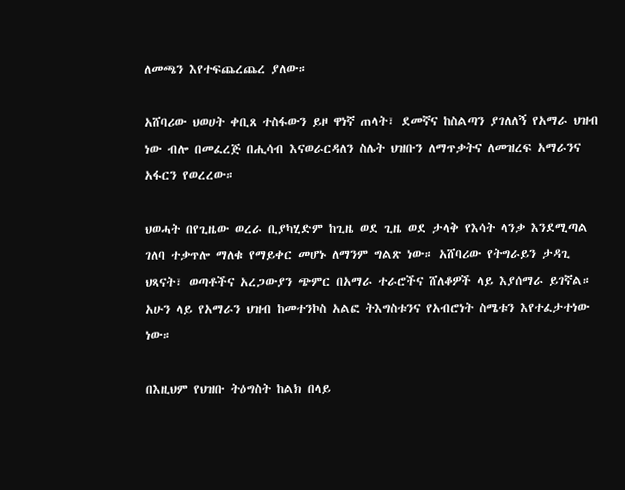ለመጫን እየተፍጨረጨረ ያለው።

አሸባሪው ህወሀት ቀቢጸ ተስፋውን ይዞ ዋነኛ ጠላት፣ ደመኛና ከስልጣን ያገለለኝ የአማራ ህዝብ ነው ብሎ በመፈረጅ በሒሳብ እናወራርዳለን ስሌት ህዝቡን ለማጥቃትና ለመዝረፍ አማራንና አፋርን የወረረው።

ህወሓት በየጊዜው ወረራ ቢያካሂድም ከጊዜ ወደ ጊዜ ወደ ታላቅ የእሳት ላንቃ እንደሚጣል ገለባ ተቃጥሎ ማለቁ የማይቀር መሆኑ ለማንም ግልጽ ነው። አሸባሪው የትግራይን ታዳጊ ህጻናት፣ ወጣቶችና አረጋውያን ጭምር በአማራ ተራሮችና ሸለቆዎች ላይ እያሰማራ ይገኛል። አሁን ላይ የአማራን ህዝብ ከመተንኮስ አልፎ ትእግስቱንና የአብሮነት ስሜቱን እየተፈታተነው ነው።

በእዚህም የህዝቡ ትዕግስት ከልክ በላይ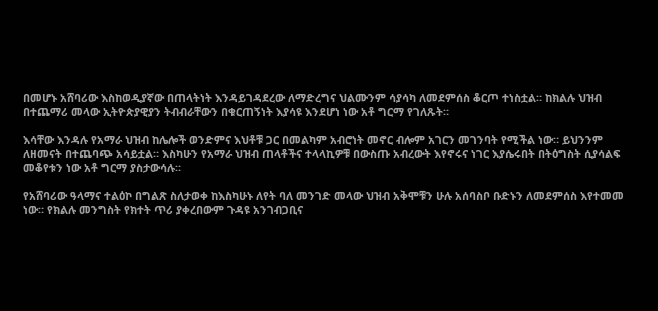በመሆኑ አሸባሪው እስከወዲያኛው በጠላትነት እንዳይገዳደረው ለማድረግና ህልሙንም ሳያሳካ ለመደምሰስ ቆርጦ ተነስቷል። ከክልሉ ህዝብ በተጨማሪ መላው ኢትዮጵያዊያን ትብብራቸውን በቁርጠኝነት እያሳዩ እንደሆነ ነው አቶ ግርማ የገለጹት።

እሳቸው እንዳሉ የአማራ ህዝብ ከሌሎች ወንድምና እህቶቹ ጋር በመልካም አብሮነት መኖር ብሎም አገርን መገንባት የሚችል ነው። ይህንንም ለዘመናት በተጨባጭ አሳይቷል። እስካሁን የአማራ ህዝብ ጠላቶችና ተላላኪዎቹ በውስጡ አብረውት እየኖሩና ነገር እያሴሩበት በትዕግስት ሲያሳልፍ መቆየቱን ነው አቶ ግርማ ያስታውሳሉ።

የአሸባሪው ዓላማና ተልዕኮ በግልጽ ስለታወቀ ከእስካሁኑ ለየት ባለ መንገድ መላው ህዝብ አቅሞቹን ሁሉ አሰባስቦ ቡድኑን ለመደምሰስ እየተመመ ነው። የክልሉ መንግስት የክተት ጥሪ ያቀረበውም ጉዳዩ አንገብጋቢና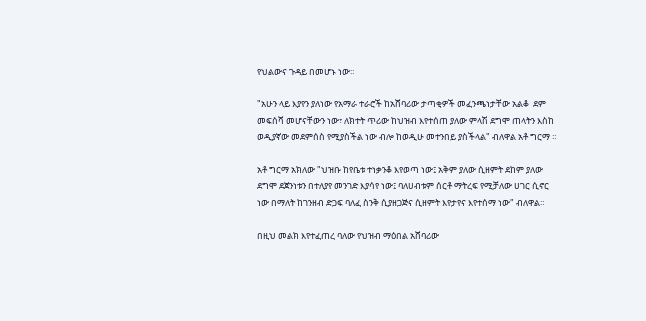የህልውና ጉዳይ በመሆኑ ነው።

"አሁን ላይ እያየን ያለነው የአማራ ተራሮች ከአሸባሪው ታጣቂዎች መፈንጫነታቸው አልቆ  ደም መፍሰሻ መሆናቸውን ነው፣ ለክተት ጥሪው ከህዝብ እየተሰጠ ያለው ምላሽ ደግሞ ጠላትን እስከ ወዲያኛው መደምሰስ የሚያስችል ነው ብሎ ከወዲሁ መተንበይ ያስችላል" ብለዋል አቶ ግርማ ።

አቶ ግርማ አክለው "ህዝቡ ከየቤቱ ተነቃንቆ እየወጣ ነው፤ አቅም ያለው ሲዘምት ደከም ያለው ደግሞ ደጀንነቱን በተለያየ መንገድ እያሳየ ነው፤ ባለሀብቱም ሰርቶ ማትረፍ የሚቻለው ሀገር ሲኖር ነው በማለት ከገንዘብ ድጋፍ ባለፈ ስንቅ ሲያዘጋጅና ሲዘምት እየታየና እየተሰማ ነው" ብለዋል።

በዚህ መልክ እየተፈጠረ ባለው የህዝብ ማዕበል አሸባሪው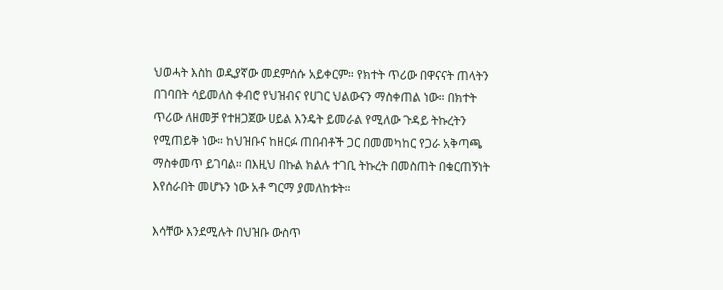ህወሓት እስከ ወዲያኛው መደምሰሱ አይቀርም። የክተት ጥሪው በዋናናት ጠላትን በገባበት ሳይመለስ ቀብሮ የህዝብና የሀገር ህልውናን ማስቀጠል ነው። በክተት ጥሪው ለዘመቻ የተዘጋጀው ሀይል እንዴት ይመራል የሚለው ጉዳይ ትኩረትን የሚጠይቅ ነው። ከህዝቡና ከዘርፉ ጠበብቶች ጋር በመመካከር የጋራ አቅጣጫ ማስቀመጥ ይገባል። በእዚህ በኩል ክልሉ ተገቢ ትኩረት በመስጠት በቁርጠኝነት እየሰራበት መሆኑን ነው አቶ ግርማ ያመለከቱት።

እሳቸው እንደሚሉት በህዝቡ ውስጥ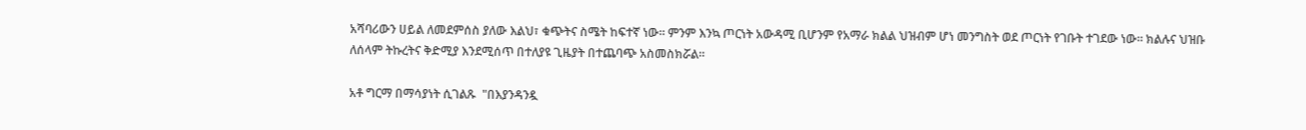አሻባሪውን ሀይል ለመደምሰስ ያለው እልህ፣ ቁጭትና ስሜት ከፍተኛ ነው። ምንም እንኳ ጦርነት አውዳሚ ቢሆንም የአማራ ክልል ህዝብም ሆነ መንግስት ወደ ጦርነት የገቡት ተገደው ነው። ክልሉና ህዝቡ ለሰላም ትኩረትና ቅድሚያ እንደሚሰጥ በተለያዩ ጊዜያት በተጨባጭ አስመስክሯል።

አቶ ግርማ በማሳያነት ሲገልጹ  "በእያንዳንዷ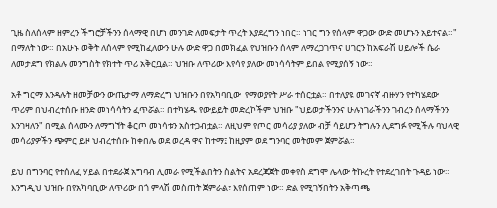ጊዜ ስለሰላም ዘምረን ችግሮቻችንን ሰላማዊ በሆነ መንገድ ለመፍታት ጥረት እያደረግን ነበር። ነገር ግን የሰላም ዋጋው ውድ መሆኑን አይተናል።" በማለት ነው። በአሁኑ ወቅት ለሰላም የሚከፈለውን ሁሉ ውድ ዋጋ በመክፈል የህዝቡን ሰላም ለማረጋገጥና ሀገርን ከአፍራሽ ሀይሎች ሴራ ለመታደግ የክልሉ መንግስት የክተት ጥሪ አቅርቧል። ህዝቡ ለጥሪው እየሳየ ያለው መነሳሳትም ይበል የሚያሰኝ ነው።

አቶ ግርማ እንዳሉት ዘመቻውን ውጤታማ ለማድረግ ህዝቡን በየአካባቢው  የማወያየት ሥራ ተሰርቷል። በተለያዩ መገናኛ ብዙሃን የተካሄደው ጥሪም በህብረተሰቡ ዘንድ መነሳሳትን ፈጥሯል። በተካሄዱ የውይይት መድረኮችም ህዝቡ "ህይወታችንንና ሁሉነገራችንን ገብረን ሰላማችንን እንገዛለን" በሚል ሰላሙን ለማግኘት ቆርጦ መነሳቱን አስተጋብቷል። ለዚህም የጦር መሳሪያ ያለው ብቻ ሳይሆን ትግሉን ሊደግፉ የሚችሉ ባህላዊ መሳሪያዎችን ጭምር ይዞ ህብረተሰቡ ከቀበሌ ወደ ወረዳ ዋና ከተማ፤ ከዚያም ወደ ግንባር መትመም ጀምሯል።

ይህ በግንባር የተሰለፈ ሃይል በተደራጀ አግባብ ሊመራ የሚችልበትን ስልትና አደረጃጀት መቀየስ ደግሞ ሌላው ትኩረት የተደረገበት ጉዳይ ነው። እንግዲህ ህዝቡ በየአካባቢው ለጥሪው በጎ ምላሽ መስጠት ጀምራል፣ እየሰጠም ነው። ድል የሚገኝበትን አቅጣጫ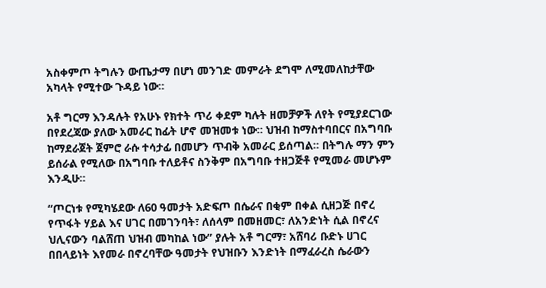አስቀምጦ ትግሉን ውጤታማ በሆነ መንገድ መምራት ደግሞ ለሚመለከታቸው አካላት የሚተው ጉዳይ ነው።

አቶ ግርማ እንዳሉት የአሁኑ የክተት ጥሪ ቀደም ካሉት ዘመቻዎች ለየት የሚያደርገው በየደረጃው ያለው አመራር ከፊት ሆኖ መዝመቱ ነው። ህዝብ ከማስተባበርና በአግባቡ ከማደራጀት ጀምሮ ራሱ ተሳታፊ በመሆን ጥብቅ አመራር ይሰጣል። በትግሉ ማን ምን ይሰራል የሚለው በአግባቡ ተለይቶና ስንቅም በአግባቡ ተዘጋጅቶ የሚመራ መሆኑም እንዲሁ።

“ጦርነቱ የሚካሄደው ለ60 ዓመታት አድፍጦ በሴራና በቂም በቀል ሲዘጋጅ በኖረ የጥፋት ሃይል እና ሀገር በመገንባት፣ ለሰላም በመዘመር፣ ለአንድነት ሲል በኖረና ህሊናውን ባልሸጠ ህዝብ መካከል ነው” ያሉት አቶ ግርማ፣ አሸባሪ ቡድኑ ሀገር በበላይነት እየመራ በኖረባቸው ዓመታት የህዝቡን እንድነት በማፈራረስ ሴራውን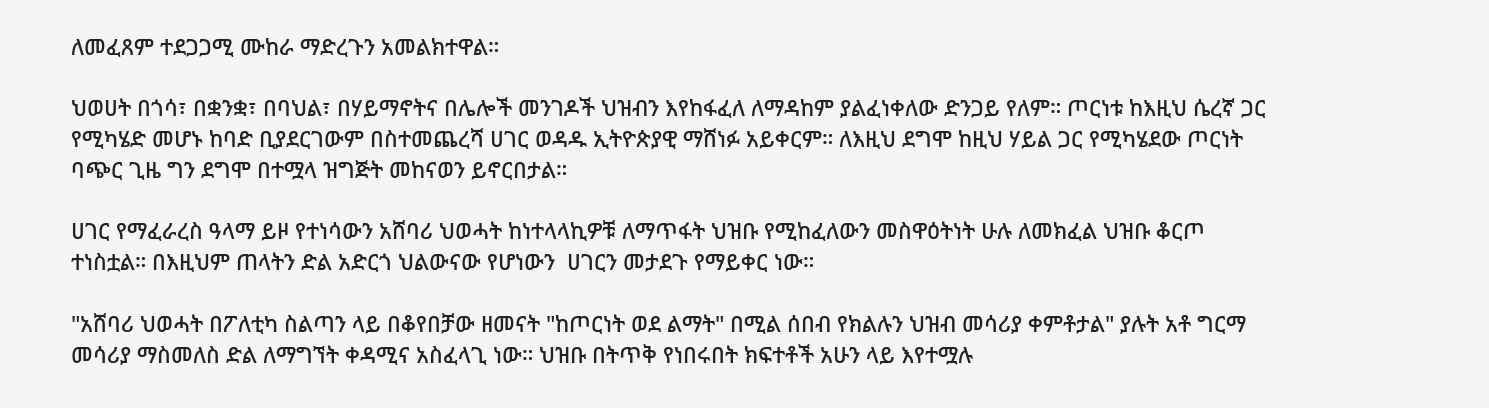ለመፈጸም ተደጋጋሚ ሙከራ ማድረጉን አመልክተዋል።

ህወሀት በጎሳ፣ በቋንቋ፣ በባህል፣ በሃይማኖትና በሌሎች መንገዶች ህዝብን እየከፋፈለ ለማዳከም ያልፈነቀለው ድንጋይ የለም። ጦርነቱ ከእዚህ ሴረኛ ጋር የሚካሄድ መሆኑ ከባድ ቢያደርገውም በስተመጨረሻ ሀገር ወዳዱ ኢትዮጵያዊ ማሸነፉ አይቀርም። ለእዚህ ደግሞ ከዚህ ሃይል ጋር የሚካሄደው ጦርነት ባጭር ጊዜ ግን ደግሞ በተሟላ ዝግጅት መከናወን ይኖርበታል።

ሀገር የማፈራረስ ዓላማ ይዞ የተነሳውን አሸባሪ ህወሓት ከነተላላኪዎቹ ለማጥፋት ህዝቡ የሚከፈለውን መስዋዕትነት ሁሉ ለመክፈል ህዝቡ ቆርጦ ተነስቷል። በእዚህም ጠላትን ድል አድርጎ ህልውናው የሆነውን  ሀገርን መታደጉ የማይቀር ነው።

"አሸባሪ ህወሓት በፖለቲካ ስልጣን ላይ በቆየበቻው ዘመናት "ከጦርነት ወደ ልማት" በሚል ሰበብ የክልሉን ህዝብ መሳሪያ ቀምቶታል" ያሉት አቶ ግርማ መሳሪያ ማስመለስ ድል ለማግኘት ቀዳሚና አስፈላጊ ነው። ህዝቡ በትጥቅ የነበሩበት ክፍተቶች አሁን ላይ እየተሟሉ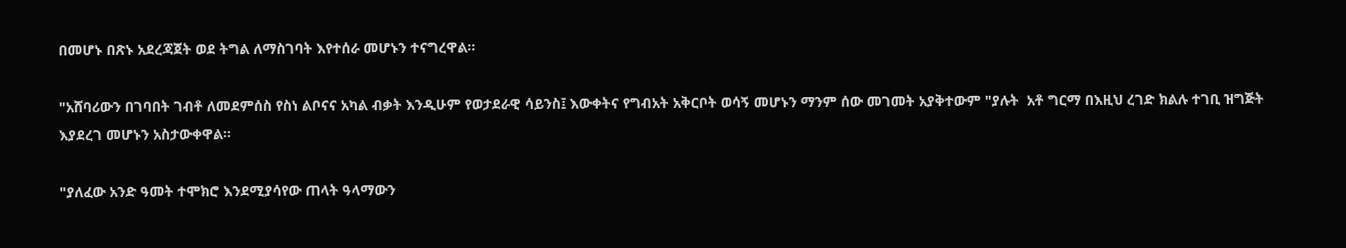በመሆኑ በጽኑ አደረጃጀት ወደ ትግል ለማስገባት እየተሰራ መሆኑን ተናግረዋል።

"አሸባሪውን በገባበት ገብቶ ለመደምሰስ የስነ ልቦናና አካል ብቃት እንዲሁም የወታደራዊ ሳይንስ፤ እውቀትና የግብአት አቅርቦት ወሳኝ መሆኑን ማንም ሰው መገመት አያቅተውም "ያሉት  አቶ ግርማ በእዚህ ረገድ ክልሉ ተገቢ ዝግጅት እያደረገ መሆኑን አስታውቀዋል።

"ያለፈው አንድ ዓመት ተሞክሮ እንደሚያሳየው ጠላት ዓላማውን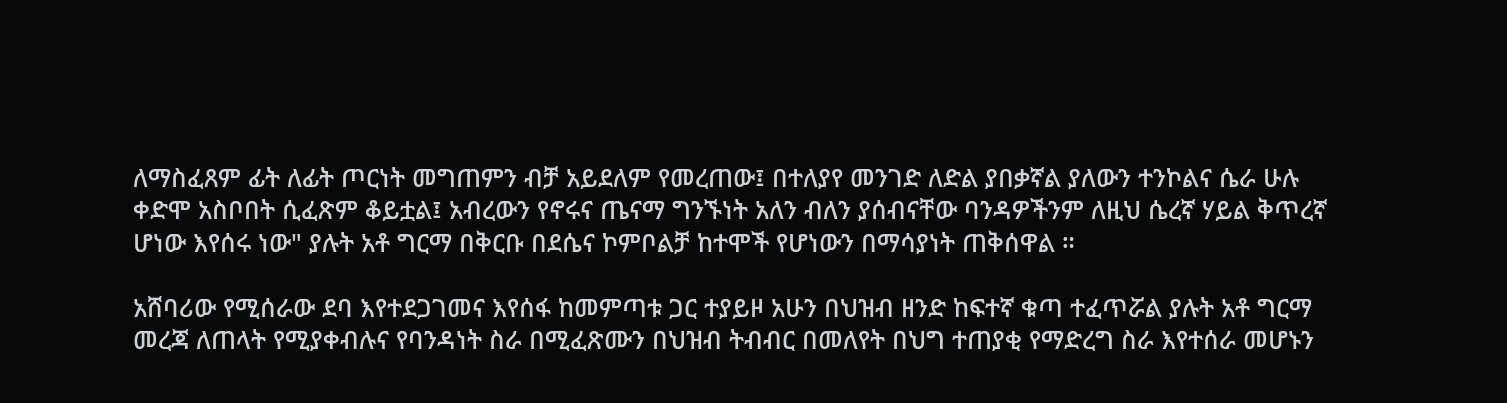ለማስፈጸም ፊት ለፊት ጦርነት መግጠምን ብቻ አይደለም የመረጠው፤ በተለያየ መንገድ ለድል ያበቃኛል ያለውን ተንኮልና ሴራ ሁሉ ቀድሞ አስቦበት ሲፈጽም ቆይቷል፤ አብረውን የኖሩና ጤናማ ግንኙነት አለን ብለን ያሰብናቸው ባንዳዎችንም ለዚህ ሴረኛ ሃይል ቅጥረኛ ሆነው እየሰሩ ነው" ያሉት አቶ ግርማ በቅርቡ በደሴና ኮምቦልቻ ከተሞች የሆነውን በማሳያነት ጠቅሰዋል ።

አሸባሪው የሚሰራው ደባ እየተደጋገመና እየሰፋ ከመምጣቱ ጋር ተያይዞ አሁን በህዝብ ዘንድ ከፍተኛ ቁጣ ተፈጥሯል ያሉት አቶ ግርማ  መረጃ ለጠላት የሚያቀብሉና የባንዳነት ስራ በሚፈጽሙን በህዝብ ትብብር በመለየት በህግ ተጠያቂ የማድረግ ስራ እየተሰራ መሆኑን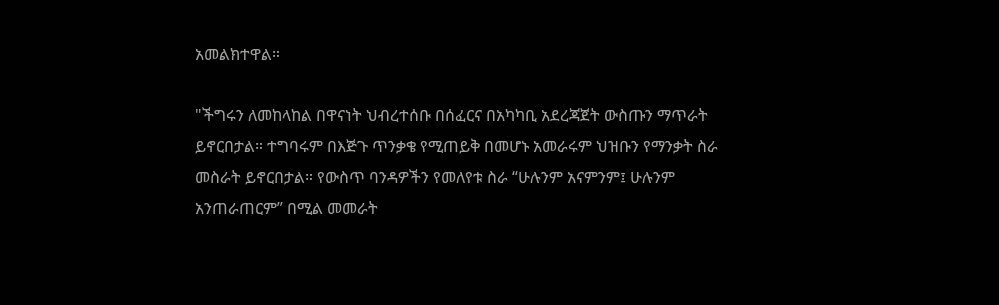አመልክተዋል።

"ችግሩን ለመከላከል በዋናነት ህብረተሰቡ በሰፈርና በአካካቢ አደረጃጀት ውስጡን ማጥራት ይኖርበታል። ተግባሩም በእጅጉ ጥንቃቄ የሚጠይቅ በመሆኑ አመራሩም ህዝቡን የማንቃት ስራ መስራት ይኖርበታል። የውስጥ ባንዳዎችን የመለየቱ ስራ “ሁሉንም አናምንም፤ ሁሉንም አንጠራጠርም” በሚል መመራት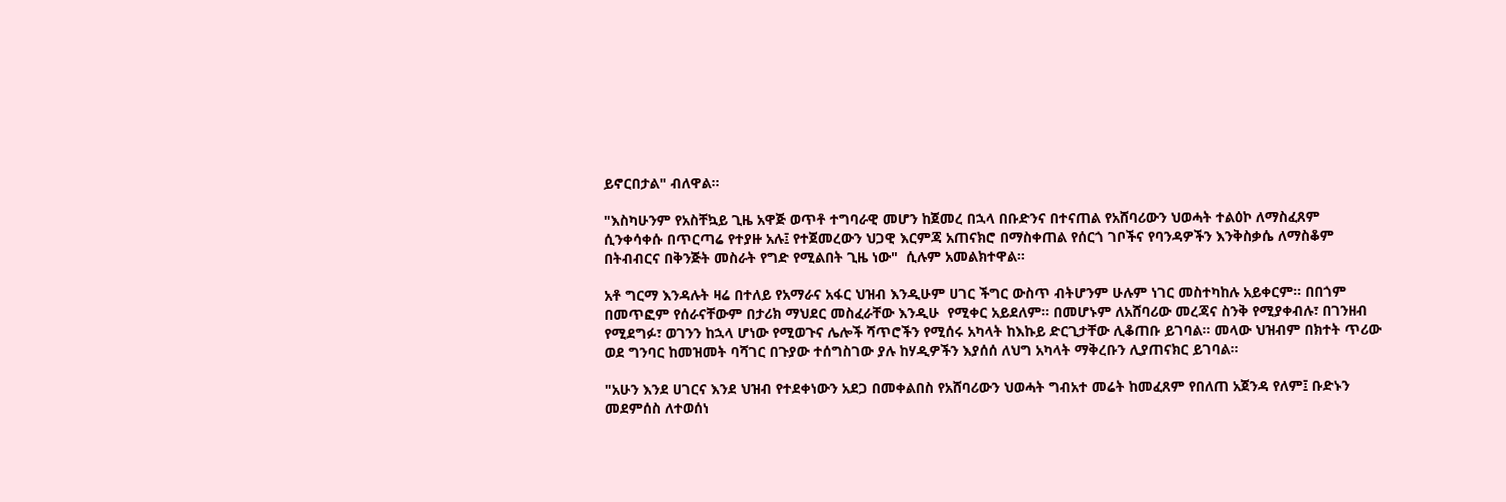ይኖርበታል" ብለዋል።

"እስካሁንም የአስቸኳይ ጊዜ አዋጅ ወጥቶ ተግባራዊ መሆን ከጀመረ በኋላ በቡድንና በተናጠል የአሸባሪውን ህወሓት ተልዕኮ ለማስፈጸም ሲንቀሳቀሱ በጥርጣሬ የተያዙ አሉ፤ የተጀመረውን ህጋዊ እርምጃ አጠናክሮ በማስቀጠል የሰርጎ ገቦችና የባንዳዎችን እንቅስቃሴ ለማስቆም በትብብርና በቅንጅት መስራት የግድ የሚልበት ጊዜ ነው"  ሲሉም አመልክተዋል።

አቶ ግርማ እንዳሉት ዛሬ በተለይ የአማራና አፋር ህዝብ እንዲሁም ሀገር ችግር ውስጥ ብትሆንም ሁሉም ነገር መስተካከሉ አይቀርም። በበጎም በመጥፎም የሰራናቸውም በታሪክ ማህደር መስፈራቸው እንዲሁ  የሚቀር አይደለም። በመሆኑም ለአሸባሪው መረጃና ስንቅ የሚያቀብሉ፣ በገንዘብ የሚደግፉ፣ ወገንን ከኋላ ሆነው የሚወጉና ሌሎች ሻጥሮችን የሚሰሩ አካላት ከእኩይ ድርጊታቸው ሊቆጠቡ ይገባል። መላው ህዝብም በክተት ጥሪው ወደ ግንባር ከመዝመት ባሻገር በጉያው ተሰግስገው ያሉ ከሃዲዎችን እያሰሰ ለህግ አካላት ማቅረቡን ሊያጠናክር ይገባል።

"አሁን እንደ ሀገርና እንደ ህዝብ የተደቀነውን አደጋ በመቀልበስ የአሸባሪውን ህወሓት ግብአተ መሬት ከመፈጸም የበለጠ አጀንዳ የለም፤ ቡድኑን መደምሰስ ለተወሰነ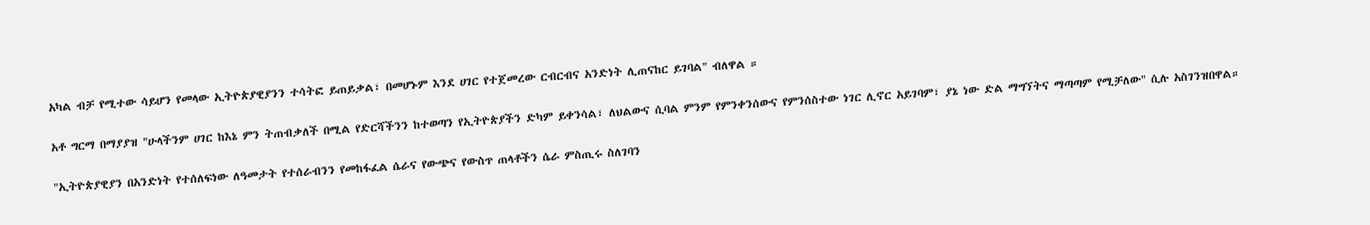አካል ብቻ የሚተው ሳይሆን የመላው ኢትዮጵያዊያንን ተሳትፎ ይጠይቃል፣ በመሆኑም እንደ ሀገር የተጀመረው ርብርብና አንድነት ሊጠናከር ይገባል" ብለዋል ።

አቶ ግርማ በማያያዝ "ሁላችንም ሀገር ከእኔ ምን ትጠብቃለች በሚል የድርሻችንን ከተወጣን የኢትዮጵያችን ድካም ይቀንሳል፣ ለህልውና ሲባል ምንም የምንቀንሰውና የምንሰስተው ነገር ሊኖር አይገባም፣ ያኔ ነው ድል ማግኘትና ማጣጣም የሚቻለው" ሲሉ አስገንዝበዋል።

"ኢትዮጵያዊያን በአንድነት የተሰለፍነው ለዓመታት የተሰራብንን የመከፋፈል ሴራና የውጭና የውስጥ ጠላቶችን ሴራ ምስጢሩ ስለገባን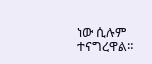ነው ሲሉም ተናግረዋል።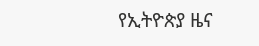የኢትዮጵያ ዜና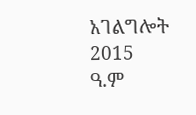አገልግሎት
2015
ዓ.ም